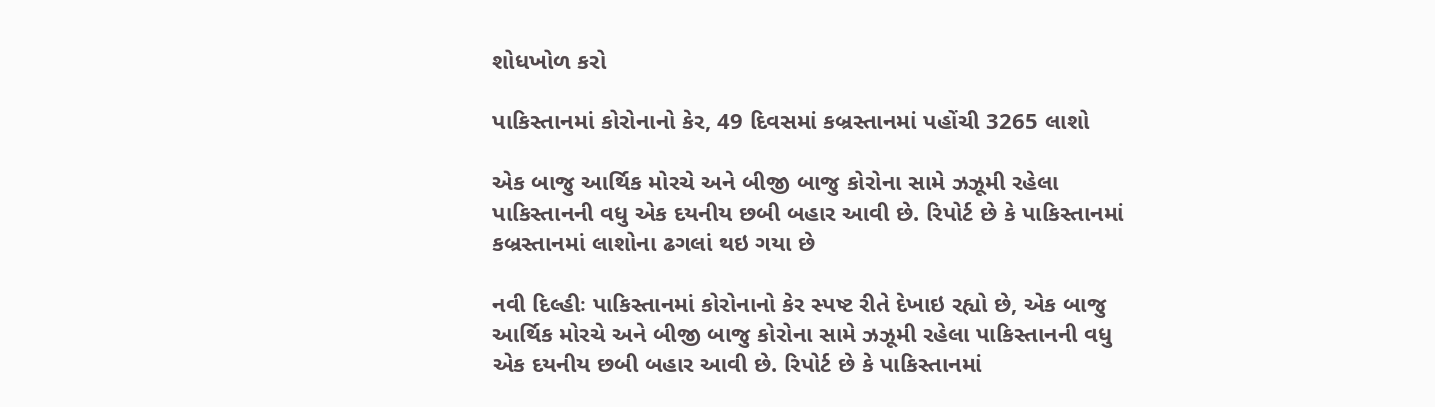શોધખોળ કરો

પાકિસ્તાનમાં કોરોનાનો કેર, 49 દિવસમાં કબ્રસ્તાનમાં પહોંચી 3265 લાશો

એક બાજુ આર્થિક મોરચે અને બીજી બાજુ કોરોના સામે ઝઝૂમી રહેલા પાકિસ્તાનની વધુ એક દયનીય છબી બહાર આવી છે. રિપોર્ટ છે કે પાકિસ્તાનમાં કબ્રસ્તાનમાં લાશોના ઢગલાં થઇ ગયા છે

નવી દિલ્હીઃ પાકિસ્તાનમાં કોરોનાનો કેર સ્પષ્ટ રીતે દેખાઇ રહ્યો છે, એક બાજુ આર્થિક મોરચે અને બીજી બાજુ કોરોના સામે ઝઝૂમી રહેલા પાકિસ્તાનની વધુ એક દયનીય છબી બહાર આવી છે. રિપોર્ટ છે કે પાકિસ્તાનમાં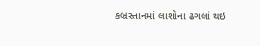કબ્રસ્તાનમાં લાશોના ઢગલાં થઇ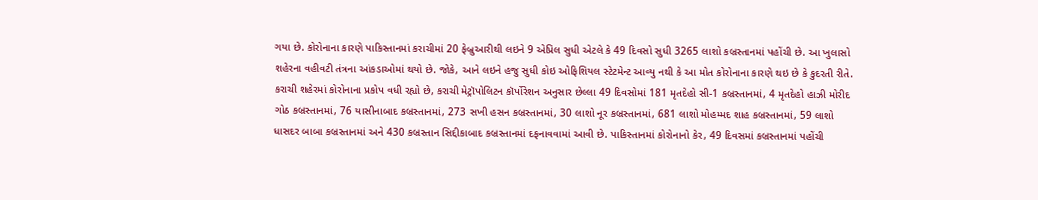ગયા છે. કોરોનાના કારણે પાકિસ્તાનમાં કરાચીમાં 20 ફેબ્રુઆરીથી લઇને 9 એપ્રિલ સુધી એટલે કે 49 દિવસો સુધી 3265 લાશો કબ્રસ્તાનમાં પહોંચી છે. આ ખુલાસો શહેરના વહીવટી તંત્રના આંકડાઓમાં થયો છે. જોકે, આને લઇને હજુ સુધી કોઇ ઓફિશિયલ સ્ટેટમેન્ટ આવ્યુ નથી કે આ મોત કોરોનાના કારણે થઇ છે કે કુદરતી રીતે. કરાચી શહેરમાં કોરોનાના પ્રકોપ વધી રહ્યો છે, કરાચી મેટ્રૉપોલિટન કૉર્પોરેશન અનુસાર છેલ્લા 49 દિવસોમાં 181 મૃતદેહો સી-1 કબ્રસ્તાનમાં, 4 મૃતદેહો હાઝી મોરીદ ગોઠ કબ્રસ્તાનમાં, 76 યાસીનાબાદ કબ્રસ્તાનમાં, 273 સખી હસન કબ્રસ્તાનમાં, 30 લાશો નૂર કબ્રસ્તાનમાં, 681 લાશો મોહમ્મદ શાહ કબ્રસ્તાનમાં, 59 લાશો ધાસદર બાબા કબ્રસ્તાનમાં અને 430 કબ્રસ્તાન સિદ્દીકાબાદ કબ્રસ્તાનમાં દફનાવવામાં આવી છે. પાકિસ્તાનમાં કોરોનાનો કેર, 49 દિવસમાં કબ્રસ્તાનમાં પહોંચી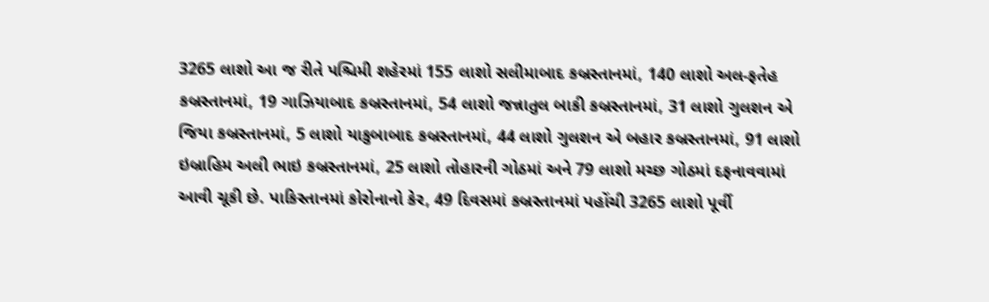3265 લાશો આ જ રીતે પશ્ચિમી શહેરમાં 155 લાશો સલીમાબાદ કબ્રસ્તાનમાં, 140 લાશો અલ-ફતેહ કબ્રસ્તાનમાં, 19 ગાઝિયાબાદ કબ્રસ્તાનમાં, 54 લાશો જન્નાતુલ બાકી કબ્રસ્તાનમાં, 31 લાશો ગુલશન એ જિયા કબ્રસ્તાનમાં, 5 લાશો યાકુબાબાદ કબ્રસ્તાનમાં, 44 લાશો ગુલશન એ બહાર કબ્રસ્તાનમાં, 91 લાશો ઇબ્રાહિમ અલી ભાઇ કબ્રસ્તાનમાં, 25 લાશો તોહારની ગોઠમાં અને 79 લાશો મચ્છ ગોઠમાં દફનાવવામાં આવી ચૂકી છે. પાકિસ્તાનમાં કોરોનાનો કેર, 49 દિવસમાં કબ્રસ્તાનમાં પહોંચી 3265 લાશો પૂર્વી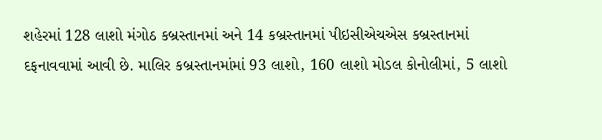શહેરમાં 128 લાશો મંગોઠ કબ્રસ્તાનમાં અને 14 કબ્રસ્તાનમાં પીઇસીએચએસ કબ્રસ્તાનમાં દફનાવવામાં આવી છે. માલિર કબ્રસ્તાનમાંમાં 93 લાશો, 160 લાશો મોડલ કોનોલીમાં, 5 લાશો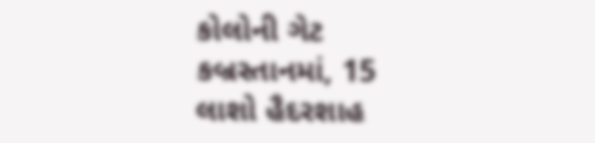કોલોની ગેટ કબ્રસ્તાનમાં, 15 લાશો હૈદરશાહ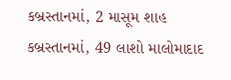કબ્રસ્તાનમાં, 2 માસૂમ શાહ કબ્રસ્તાનમાં, 49 લાશો માલોમાદાદ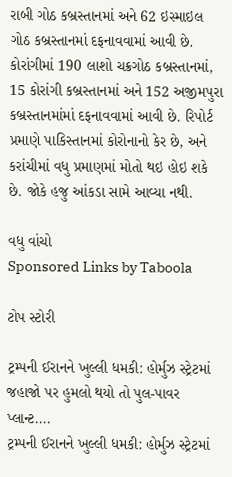રાબી ગોઠ કબ્રસ્તાનમાં અને 62 ઇસ્માઇલ ગોઠ કબ્રસ્તાનમાં દફનાવવામાં આવી છે. કોરાંગીમાં 190 લાશો ચક્રગોઠ કબ્રસ્તાનમાં, 15 કોરાંગી કબ્રસ્તાનમાં અને 152 અજીમપુરા કબ્રસ્તાનમાંમાં દફનાવવામાં આવી છે. રિપોર્ટ પ્રમાણે પાકિસ્તાનમાં કોરોનાનો કેર છે, અને કરાંચીમાં વધુ પ્રમાણમાં મોતો થઇ હોઇ શકે છે. જોકે હજુ આંકડા સામે આવ્યા નથી.

વધુ વાંચો
Sponsored Links by Taboola

ટોપ સ્ટોરી

ટ્રમ્પની ઈરાનને ખુલ્લી ધમકી: હોર્મુઝ સ્ટ્રેટમાં જહાજો પર હુમલો થયો તો પુલ-પાવર પ્લાન્ટ....
ટ્રમ્પની ઈરાનને ખુલ્લી ધમકી: હોર્મુઝ સ્ટ્રેટમાં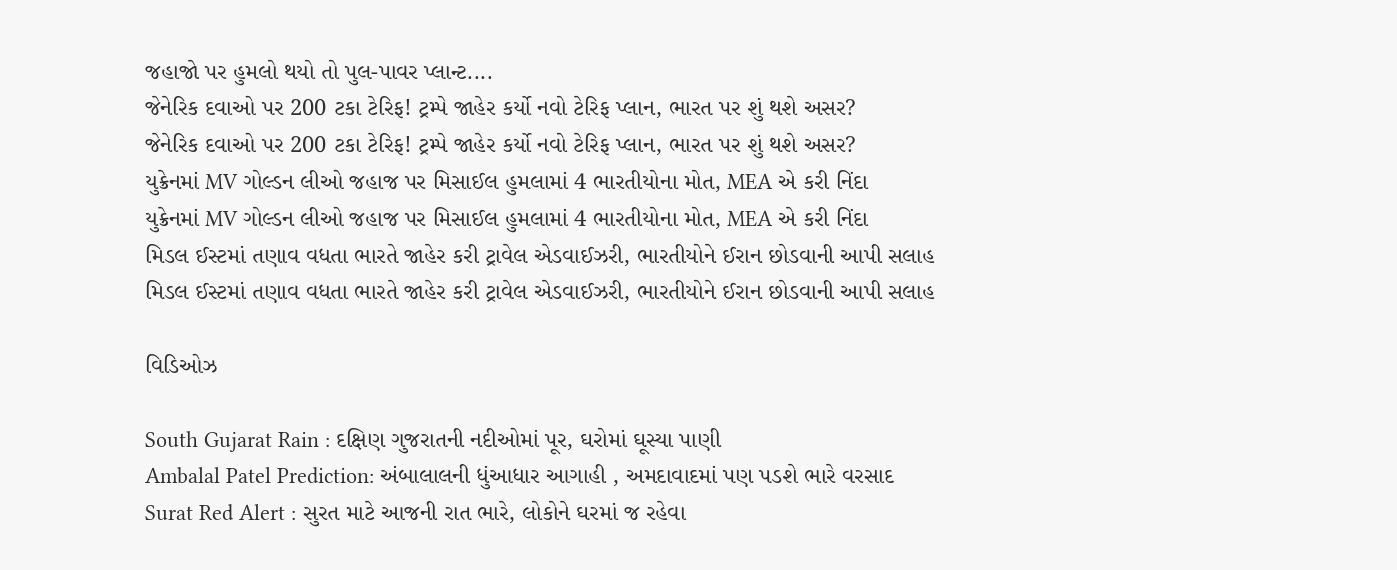જહાજો પર હુમલો થયો તો પુલ-પાવર પ્લાન્ટ....
જેનેરિક દવાઓ પર 200 ટકા ટેરિફ! ટ્રમ્પે જાહેર કર્યો નવો ટેરિફ પ્લાન, ભારત પર શું થશે અસર?
જેનેરિક દવાઓ પર 200 ટકા ટેરિફ! ટ્રમ્પે જાહેર કર્યો નવો ટેરિફ પ્લાન, ભારત પર શું થશે અસર?
યુક્રેનમાં MV ગોલ્ડન લીઓ જહાજ પર મિસાઈલ હુમલામાં 4 ભારતીયોના મોત, MEA એ કરી નિંદા
યુક્રેનમાં MV ગોલ્ડન લીઓ જહાજ પર મિસાઈલ હુમલામાં 4 ભારતીયોના મોત, MEA એ કરી નિંદા
મિડલ ઈસ્ટમાં તણાવ વધતા ભારતે જાહેર કરી ટ્રાવેલ એડવાઈઝરી, ભારતીયોને ઈરાન છોડવાની આપી સલાહ
મિડલ ઈસ્ટમાં તણાવ વધતા ભારતે જાહેર કરી ટ્રાવેલ એડવાઈઝરી, ભારતીયોને ઈરાન છોડવાની આપી સલાહ

વિડિઓઝ

South Gujarat Rain : દક્ષિણ ગુજરાતની નદીઓમાં પૂર, ઘરોમાં ઘૂસ્યા પાણી
Ambalal Patel Prediction: અંબાલાલની ધુંઆધાર આગાહી , અમદાવાદમાં પણ પડશે ભારે વરસાદ
Surat Red Alert : સુરત માટે આજની રાત ભારે, લોકોને ઘરમાં જ રહેવા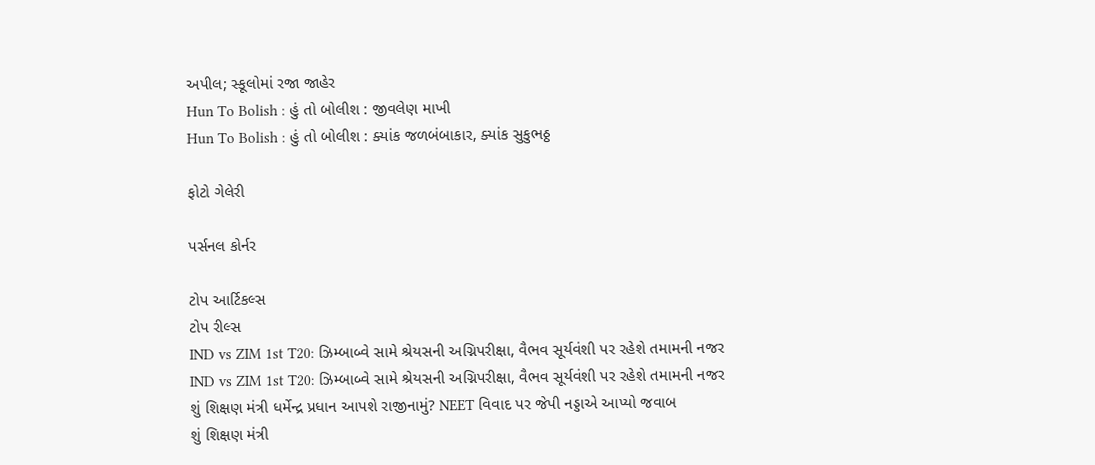અપીલ; સ્કૂલોમાં રજા જાહેર
Hun To Bolish : હું તો બોલીશ : જીવલેણ માખી
Hun To Bolish : હું તો બોલીશ : ક્યાંક જળબંબાકાર, ક્યાંક સુકુભઠ્ઠ

ફોટો ગેલેરી

પર્સનલ કોર્નર

ટોપ આર્ટિકલ્સ
ટોપ રીલ્સ
IND vs ZIM 1st T20: ઝિમ્બાબ્વે સામે શ્રેયસની અગ્નિપરીક્ષા, વૈભવ સૂર્યવંશી પર રહેશે તમામની નજર
IND vs ZIM 1st T20: ઝિમ્બાબ્વે સામે શ્રેયસની અગ્નિપરીક્ષા, વૈભવ સૂર્યવંશી પર રહેશે તમામની નજર
શું શિક્ષણ મંત્રી ધર્મેન્દ્ર પ્રધાન આપશે રાજીનામું? NEET વિવાદ પર જેપી નડ્ડાએ આપ્યો જવાબ
શું શિક્ષણ મંત્રી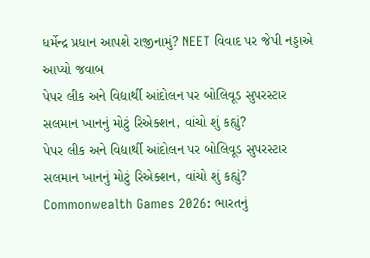ધર્મેન્દ્ર પ્રધાન આપશે રાજીનામું? NEET વિવાદ પર જેપી નડ્ડાએ આપ્યો જવાબ
પેપર લીક અને વિદ્યાર્થી આંદોલન પર બોલિવૂડ સુપરસ્ટાર સલમાન ખાનનું મોટું રિએક્શન, વાંચો શું કહ્યું?
પેપર લીક અને વિદ્યાર્થી આંદોલન પર બોલિવૂડ સુપરસ્ટાર સલમાન ખાનનું મોટું રિએક્શન, વાંચો શું કહ્યું?
Commonwealth Games 2026: ભારતનું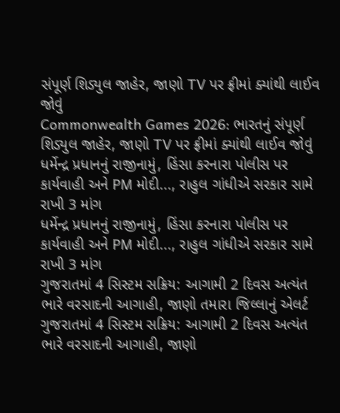સંપૂર્ણ શિડ્યુલ જાહેર, જાણો TV પર ફ્રીમાં ક્યાંથી લાઈવ જોવું
Commonwealth Games 2026: ભારતનું સંપૂર્ણ શિડ્યુલ જાહેર, જાણો TV પર ફ્રીમાં ક્યાંથી લાઈવ જોવું
ધર્મેન્દ્ર પ્રધાનનું રાજીનામું, હિંસા કરનારા પોલીસ પર કાર્યવાહી અને PM મોદી..., રાહુલ ગાંધીએ સરકાર સામે રાખી 3 માંગ
ધર્મેન્દ્ર પ્રધાનનું રાજીનામું, હિંસા કરનારા પોલીસ પર કાર્યવાહી અને PM મોદી..., રાહુલ ગાંધીએ સરકાર સામે રાખી 3 માંગ
ગુજરાતમાં 4 સિસ્ટમ સક્રિય: આગામી 2 દિવસ અત્યંત ભારે વરસાદની આગાહી, જાણો તમારા જિલ્લાનું એલર્ટ
ગુજરાતમાં 4 સિસ્ટમ સક્રિય: આગામી 2 દિવસ અત્યંત ભારે વરસાદની આગાહી, જાણો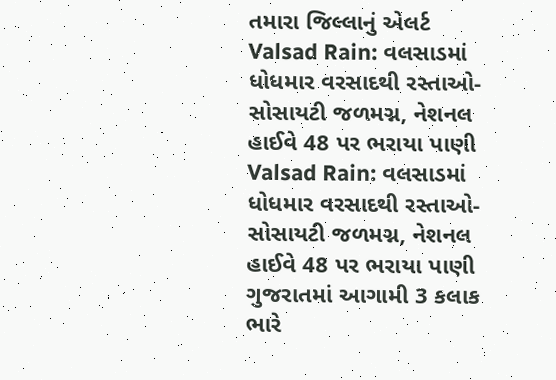તમારા જિલ્લાનું એલર્ટ
Valsad Rain: વલસાડમાં ધોધમાર વરસાદથી રસ્તાઓ-સોસાયટી જળમગ્ન, નેશનલ હાઈવે 48 પર ભરાયા પાણી
Valsad Rain: વલસાડમાં ધોધમાર વરસાદથી રસ્તાઓ-સોસાયટી જળમગ્ન, નેશનલ હાઈવે 48 પર ભરાયા પાણી
ગુજરાતમાં આગામી 3 કલાક ભારે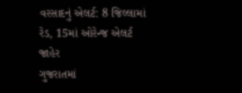વરસાદનું એલર્ટ: 8 જિલ્લામાં રેડ, 15માં ઓરેન્જ એલર્ટ જાહેર
ગુજરાતમાં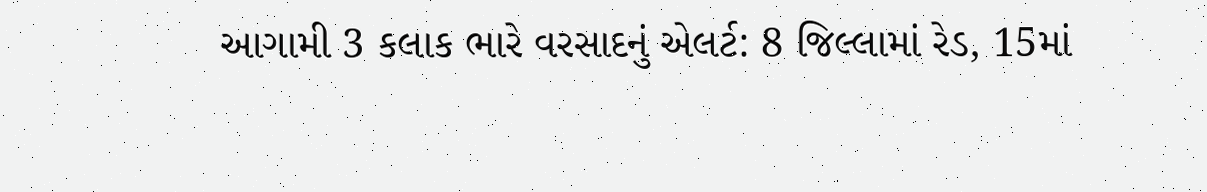આગામી 3 કલાક ભારે વરસાદનું એલર્ટ: 8 જિલ્લામાં રેડ, 15માં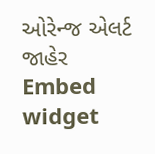ઓરેન્જ એલર્ટ જાહેર
Embed widget